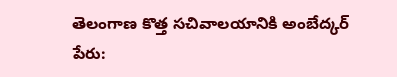తెలంగాణ కొత్త సచివాలయానికి అంబేద్కర్ పేరు: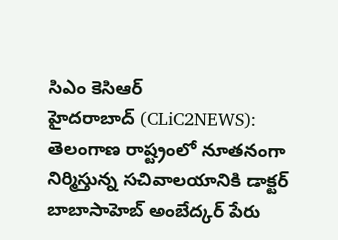సిఎం కెసిఆర్
హైదరాబాద్ (CLiC2NEWS): తెలంగాణ రాష్ట్రంలో నూతనంగా నిర్మిస్తున్న సచివాలయానికి డాక్టర్ బాబాసాహెబ్ అంబేద్కర్ పేరు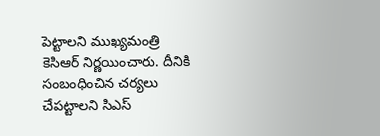పెట్టాలని ముఖ్యమంత్రి కెసిఆర్ నిర్ణయించారు. దీనికి సంబంధించిన చర్యలు చేపట్టాలని సిఎస్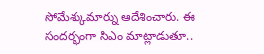సోమేశ్కుమార్ను ఆదేశించారు. ఈ సందర్భంగా సిఎం మాట్లాడుతూ..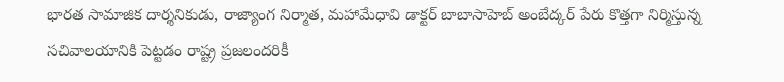భారత సామాజిక దార్శనికుడు, రాజ్యాంగ నిర్మాత, మహామేధావి డాక్టర్ బాబాసాహెబ్ అంబేద్కర్ పేరు కొత్తగా నిర్మిస్తున్న సచివాలయానికి పెట్టడం రాష్ట్ర ప్రజలందరికీ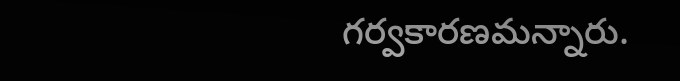గర్వకారణమన్నారు.